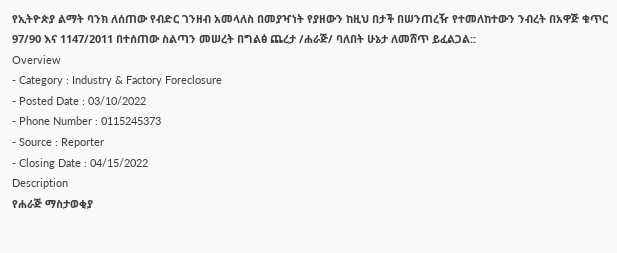የኢትዮጵያ ልማት ባንክ ለሰጠው የብድር ገንዘብ አመላለስ በመያዣነት የያዘውን ከዚህ በታች በሠንጠረዥ የተመለከተውን ንብረት በአዋጅ ቁጥር 97/90 እና 1147/2011 በተሰጠው ስልጣን መሠረት በግልፅ ጨረታ /ሐራጅ/ ባለበት ሁኔታ ለመሸጥ ይፈልጋል::
Overview
- Category : Industry & Factory Foreclosure
- Posted Date : 03/10/2022
- Phone Number : 0115245373
- Source : Reporter
- Closing Date : 04/15/2022
Description
የሐራጅ ማስታወቂያ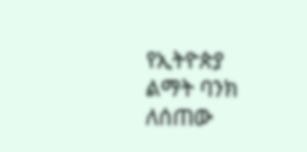የኢትዮጵያ ልማት ባንክ ለሰጠው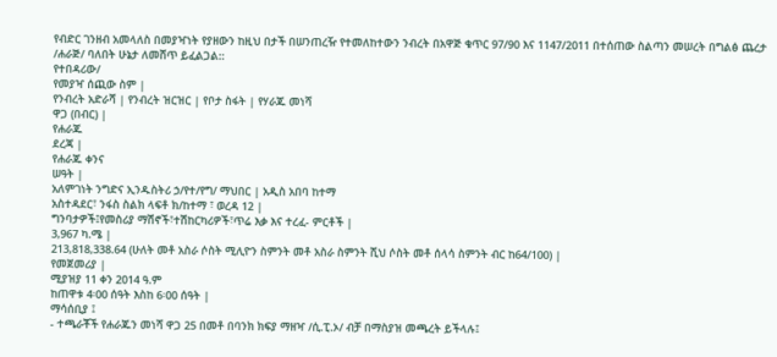የብድር ገንዘብ አመላለስ በመያዣነት የያዘውን ከዚህ በታች በሠንጠረዥ የተመለከተውን ንብረት በአዋጅ ቁጥር 97/90 እና 1147/2011 በተሰጠው ስልጣን መሠረት በግልፅ ጨረታ /ሐራጅ/ ባለበት ሁኔታ ለመሸጥ ይፈልጋል::
የተበዳሪው/
የመያዣ ሰጪው ስም |
የንብረት አድራሻ | የንብረት ዝርዝር | የቦታ ስፋት | የሃራጁ መነሻ
ዋጋ (በብር) |
የሐራጁ
ደረጃ |
የሐራጁ ቀንና
ሠዓት |
አለምገነት ንግድና ኢንዱስትሪ ኃ/የተ/የግ/ ማህበር | አዲስ አበባ ከተማ
አስተዳደር፣ ንፋስ ስልክ ላፍቶ ክ/ከተማ ፣ ወረዳ 12 |
ግንባታዎች፤የመስሪያ ማሽኖች፣ተሽከርካሪዎች፣ጥሬ እቃ እና ተረፈ- ምርቶች |
3,967 ካ.ሜ |
213,818,338.64 (ሁለት መቶ አስራ ሶስት ሚሊዮን ስምንት መቶ አስራ ስምንት ሺህ ሶስት መቶ ሰላሳ ስምንት ብር ከ64/100) |
የመጀመሪያ |
ሚያዝያ 11 ቀን 2014 ዓ.ም
ከጠዋቱ 4፡00 ሰዓት እስከ 6፡00 ሰዓት |
ማሳሰቢያ ፤
- ተጫራቾች የሐራጁን መነሻ ዋጋ 25 በመቶ በባንክ ክፍያ ማዘዣ /ሲ.ፒ.ኦ/ ብቻ በማስያዝ መጫረት ይችላሉ፤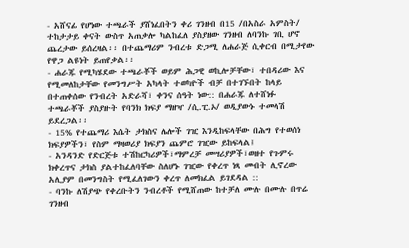- አሸናፊ የሆነው ተጫራች ያሸነፈበትን ቀሪ ገንዘብ በ15 /በአስራ አምስት/ ተከታታይ ቀናት ውስጥ አጠቃሎ ካልከፈለ ያስያዘው ገንዘብ ለባንኩ ገቢ ሆኖ ጨረታው ይሰረዛል፡፡ በተጨማሪም ንብረቱ ድጋሚ ለሐራጅ ሲቀርብ በሚታየው የዋጋ ልዩነት ይጠየቃል፡፡
- ሐራጁ የሚካሄደው ተጫራቾች ወይም ሕጋዊ ወኪሎቻቸው፣ ተበዳሪው እና የሚመለከታቸው የመንግሥት አካላት ተወካዮች ብቻ በተገኙበት ከላይ በተጠቀሰው የንብረት አድራሻ፣ ቀንና ሰዓት ነው:: በሐራጁ ለተሸነፉ ተጫራቾች ያስያዙት የባንክ ክፍያ ማዘዣ /ሲ.ፒ.ኦ/ ወዲያውኑ ተመላሽ ይደረጋል፡፡
- 15% የተጨማሪ እሴት ታክስና ሌሎች ገዢ እንዲከፍላቸው በሕግ የተወሰነ ክፍያዎችን፣ የስም ማዛወሪያ ክፍያን ጨምሮ ገዢው ይከፍላል፤
- አንዳንድ የድርጅቱ ተሽከርካሪዎች፣ማምረቻ መሣሪያዎች፣ወዘተ የጉምሩ ክቀረጥና ታክስ ያልተከፈለባቸው ስለሆኑ ገዢው የቀረጥ ነጻ መብት ሊኖረው አሊያም በመንግስት የሚፈለገውን ቀረጥ ለመክፈል ይገደዳል ::
- ባንኩ ለሽያጭ የቀረቡትን ንብረቶች የሚሸጠው ከተቻለ ሙሉ በሙሉ በጥሬ ገንዘብ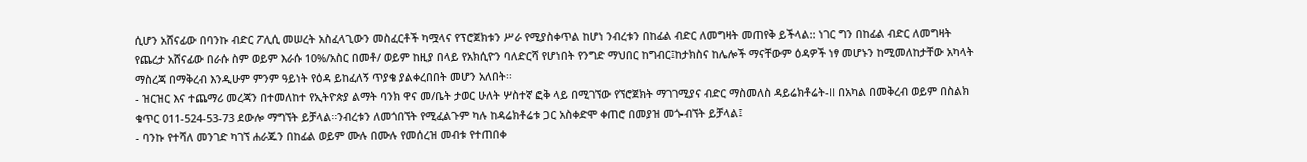ሲሆን አሸናፊው በባንኩ ብድር ፖሊሲ መሠረት አስፈላጊውን መስፈርቶች ካሟላና የፕሮጀክቱን ሥራ የሚያስቀጥል ከሆነ ንብረቱን በከፊል ብድር ለመግዛት መጠየቅ ይችላል:: ነገር ግን በከፊል ብድር ለመግዛት የጨረታ አሸናፊው በራሱ ስም ወይም እራሱ 10%/አስር በመቶ/ ወይም ከዚያ በላይ የአክሲዮን ባለድርሻ የሆነበት የንግድ ማህበር ከግብር፤ከታክስና ከሌሎች ማናቸውም ዕዳዎች ነፃ መሆኑን ከሚመለከታቸው አካላት ማስረጃ በማቅረብ እንዲሁም ምንም ዓይነት የዕዳ ይከፈለኝ ጥያቄ ያልቀረበበት መሆን አለበት፡፡
- ዝርዝር እና ተጨማሪ መረጃን በተመለከተ የኢትዮጵያ ልማት ባንክ ዋና መ/ቤት ታወር ሁለት ሦስተኛ ፎቅ ላይ በሚገኘው የኘሮጀክት ማገገሚያና ብድር ማስመለስ ዳይሬክቶሬት-II በአካል በመቅረብ ወይም በስልክ ቁጥር 011-524-53-73 ደውሎ ማግኘት ይቻላል፡፡ንብረቱን ለመጎበኘት የሚፈልጉም ካሉ ከዳሬክቶሬቱ ጋር አስቀድሞ ቀጠሮ በመያዝ መጐብኘት ይቻላል፤
- ባንኩ የተሻለ መንገድ ካገኘ ሐራጁን በከፊል ወይም ሙሉ በሙሉ የመሰረዝ መብቱ የተጠበቀ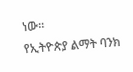ነው፡፡
የኢትዮጵያ ልማት ባንክ